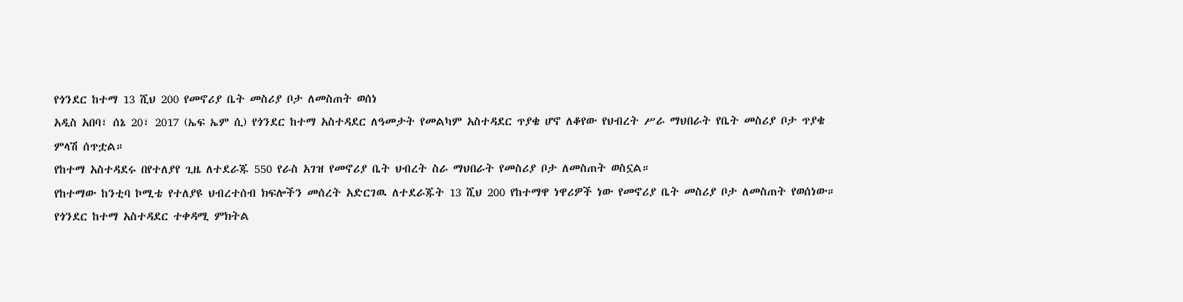የጎንደር ከተማ 13 ሺህ 200 የመኖሪያ ቤት መስሪያ ቦታ ለመስጠት ወሰነ
አዲስ አበባ፣ ሰኔ 20፣ 2017 (ኤፍ ኤም ሲ) የጎንደር ከተማ አስተዳደር ለዓመታት የመልካም አስተዳደር ጥያቄ ሆኖ ለቆየው የህብረት ሥራ ማህበራት የቤት መስሪያ ቦታ ጥያቄ ምላሽ ሰጥቷል።
የከተማ አስተዳደሩ በየተለያየ ጊዜ ለተደራጁ 550 የራስ አገዝ የመኖሪያ ቤት ህብረት ስራ ማህበራት የመስሪያ ቦታ ለመስጠት ወስኗል።
የከተማው ከንቲባ ኮሚቴ የተለያዩ ህብረተሰብ ክፍሎችን መሰረት አድርገዉ ለተደራጁት 13 ሺህ 200 የከተማዋ ነዋሪዎች ነው የመኖሪያ ቤት መስሪያ ቦታ ለመስጠት የወሰነው።
የጎንደር ከተማ አስተዳደር ተቀዳሚ ምክትል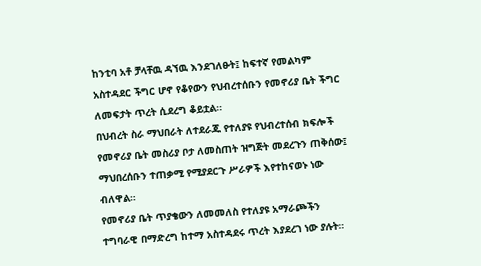ከንቲባ አቶ ቻላቸዉ ዳኘዉ እንደገለፁት፤ ከፍተኛ የመልካም አስተዳደር ችግር ሆኖ የቆየውን የህብረተሰቡን የመኖሪያ ቤት ችግር ለመፍታት ጥረት ሲደረግ ቆይቷል፡፡
በህብረት ስራ ማህበራት ለተደራጁ የተለያዩ የህብረተሰብ ክፍሎች የመኖሪያ ቤት መስሪያ ቦታ ለመስጠት ዝግጅት መደረጉን ጠቅሰው፤ ማህበረሰቡን ተጠቃሚ የሚያደርጉ ሥራዎች እየተከናወኑ ነው ብለዋል።
የመኖሪያ ቤት ጥያቄውን ለመመለስ የተለያዩ አማራጮችን ተግባራዊ በማድረግ ከተማ አስተዳደሩ ጥረት እያደረገ ነው ያሉት።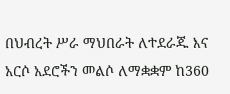በህብረት ሥራ ማህበራት ለተደራጁ እና አርሶ አደሮችን መልሶ ለማቋቋም ከ360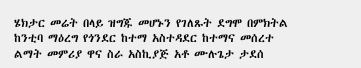ሄክታር መሬት በላይ ዝግጁ መሆኑን የገለጹት ደግሞ በምክትል ከንቲባ ማዕረግ የጎንደር ከተማ አስተዳደር ከተማና መሰረተ ልማት መምሪያ ዋና ስራ አስኪያጅ አቶ ሙሉጌታ ታደሰ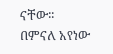ናቸው፡፡
በምናለ አየነው